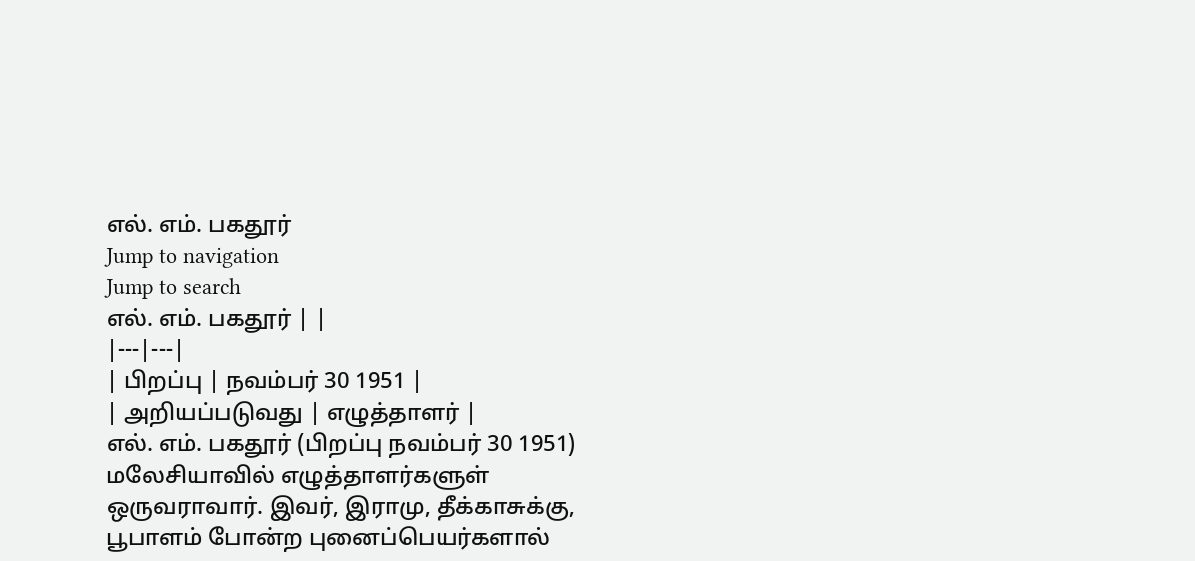எல். எம். பகதூர்
Jump to navigation
Jump to search
எல். எம். பகதூர் | |
|---|---|
| பிறப்பு | நவம்பர் 30 1951 |
| அறியப்படுவது | எழுத்தாளர் |
எல். எம். பகதூர் (பிறப்பு நவம்பர் 30 1951) மலேசியாவில் எழுத்தாளர்களுள் ஒருவராவார். இவர், இராமு, தீக்காசுக்கு, பூபாளம் போன்ற புனைப்பெயர்களால்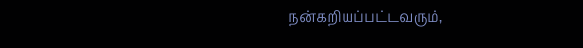நன்கறியப்பட்டவரும்,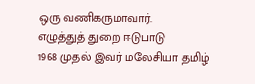ஒரு வணிகருமாவார்.
எழுத்துத் துறை ஈடுபாடு
1968 முதல் இவர் மலேசியா தமிழ்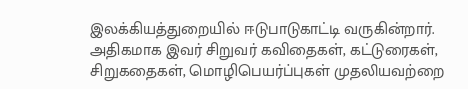இலக்கியத்துறையில் ஈடுபாடுகாட்டி வருகின்றார். அதிகமாக இவர் சிறுவர் கவிதைகள், கட்டுரைகள், சிறுகதைகள், மொழிபெயர்ப்புகள் முதலியவற்றை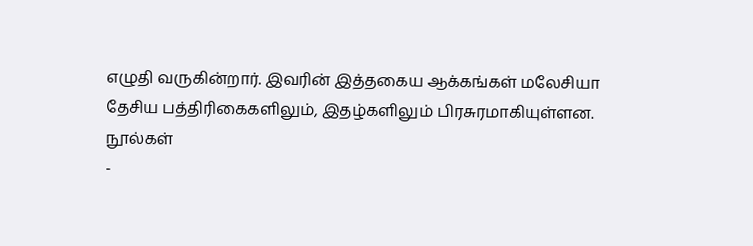எழுதி வருகின்றார். இவரின் இத்தகைய ஆக்கங்கள் மலேசியா தேசிய பத்திரிகைகளிலும், இதழ்களிலும் பிரசுரமாகியுள்ளன.
நூல்கள்
-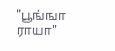"பூங்ஙா ராயா"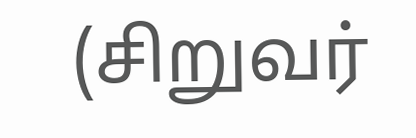(சிறுவர்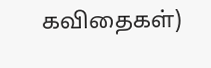கவிதைகள்)